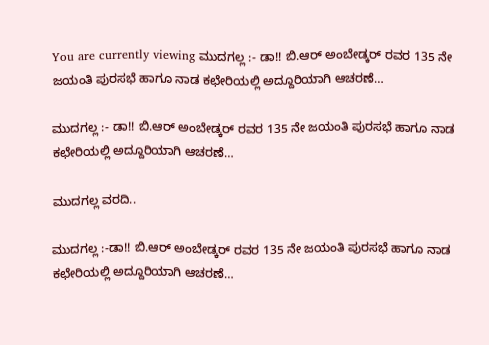You are currently viewing ಮುದಗಲ್ಲ :- ಡಾ!! ಬಿ‌.ಆರ್ ಅಂಬೇಡ್ಕರ್ ರವರ 135 ನೇ ಜಯಂತಿ ಪುರಸಭೆ ಹಾಗೂ ನಾಡ ಕಛೇರಿಯಲ್ಲಿ ಅದ್ದೂರಿಯಾಗಿ ಆಚರಣೆ…

ಮುದಗಲ್ಲ :- ಡಾ!! ಬಿ‌.ಆರ್ ಅಂಬೇಡ್ಕರ್ ರವರ 135 ನೇ ಜಯಂತಿ ಪುರಸಭೆ ಹಾಗೂ ನಾಡ ಕಛೇರಿಯಲ್ಲಿ ಅದ್ದೂರಿಯಾಗಿ ಆಚರಣೆ…

ಮುದಗಲ್ಲ ವರದಿ..

ಮುದಗಲ್ಲ :-ಡಾ!! ಬಿ‌.ಆರ್ ಅಂಬೇಡ್ಕರ್ ರವರ 135 ನೇ ಜಯಂತಿ ಪುರಸಭೆ ಹಾಗೂ ನಾಡ ಕಛೇರಿಯಲ್ಲಿ ಅದ್ದೂರಿಯಾಗಿ ಆಚರಣೆ…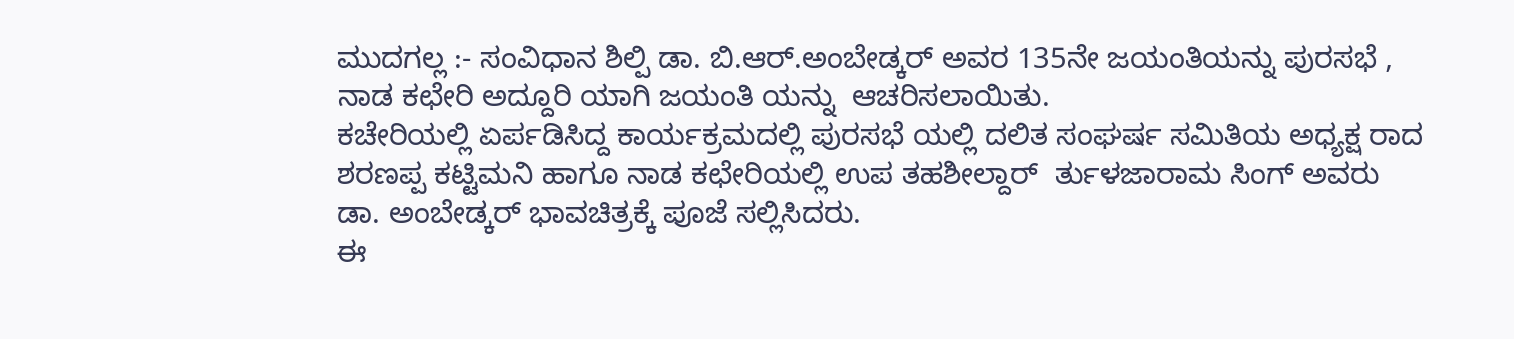ಮುದಗಲ್ಲ :- ಸಂವಿಧಾನ ಶಿಲ್ಪಿ ಡಾ. ಬಿ.ಆರ್.ಅಂಬೇಡ್ಕರ್ ಅವರ 135ನೇ ಜಯಂತಿಯನ್ನು ಪುರಸಭೆ , ನಾಡ ಕಛೇರಿ ಅದ್ದೂರಿ ಯಾಗಿ ಜಯಂತಿ ಯನ್ನು  ಆಚರಿಸಲಾಯಿತು.
ಕಚೇರಿಯಲ್ಲಿ ಏರ್ಪಡಿಸಿದ್ದ ಕಾರ್ಯಕ್ರಮದಲ್ಲಿ ಪುರಸಭೆ ಯಲ್ಲಿ ದಲಿತ ಸಂಘರ್ಷ ಸಮಿತಿಯ ಅಧ್ಯಕ್ಷ ರಾದ ಶರಣಪ್ಪ ಕಟ್ಟಿಮನಿ ಹಾಗೂ ನಾಡ ಕಛೇರಿಯಲ್ಲಿ ಉಪ ತಹಶೀಲ್ದಾರ್  ರ್ತುಳಜಾರಾಮ ಸಿಂಗ್ ಅವರು  ಡಾ. ಅಂಬೇಡ್ಕರ್ ಭಾವಚಿತ್ರಕ್ಕೆ ಪೂಜೆ ಸಲ್ಲಿಸಿದರು.
ಈ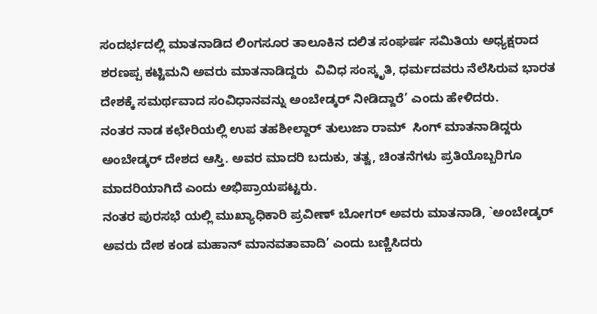ಸಂದರ್ಭದಲ್ಲಿ ಮಾತನಾಡಿದ ಲಿಂಗಸೂರ ತಾಲೂಕಿನ ದಲಿತ ಸಂಘರ್ಷ ಸಮಿತಿಯ ಅಧ್ಯಕ್ಷರಾದ ಶರಣಪ್ಪ ಕಟ್ಟಿಮನಿ ಅವರು ಮಾತನಾಡಿದ್ದರು  ವಿವಿಧ ಸಂಸ್ಕೃತಿ, ಧರ್ಮದವರು ನೆಲೆಸಿರುವ ಭಾರತ ದೇಶಕ್ಕೆ ಸಮರ್ಥವಾದ ಸಂವಿಧಾನವನ್ನು ಅಂಬೇಡ್ಕರ್ ನೀಡಿದ್ದಾರೆ’ ಎಂದು ಹೇಳಿದರು.
ನಂತರ ನಾಡ ಕಛೇರಿಯಲ್ಲಿ ಉಪ ತಹಶೀಲ್ದಾರ್ ತುಲುಜಾ ರಾಮ್  ಸಿಂಗ್ ಮಾತನಾಡಿದ್ದರು ಅಂಬೇಡ್ಕರ್ ದೇಶದ ಆಸ್ತಿ. ಅವರ ಮಾದರಿ ಬದುಕು, ತತ್ವ, ಚಿಂತನೆಗಳು ಪ್ರತಿಯೊಬ್ಬರಿಗೂ ಮಾದರಿಯಾಗಿದೆ ಎಂದು ಅಭಿಪ್ರಾಯಪಟ್ಟರು.
ನಂತರ ಪುರಸಭೆ ಯಲ್ಲಿ ಮುಖ್ಯಾಧಿಕಾರಿ ಪ್ರವೀಣ್ ಬೋಗರ್ ಅವರು ಮಾತನಾಡಿ, `ಅಂಬೇಡ್ಕರ್ ಅವರು ದೇಶ ಕಂಡ ಮಹಾನ್ ಮಾನವತಾವಾದಿ’ ಎಂದು ಬಣ್ಣಿಸಿದರು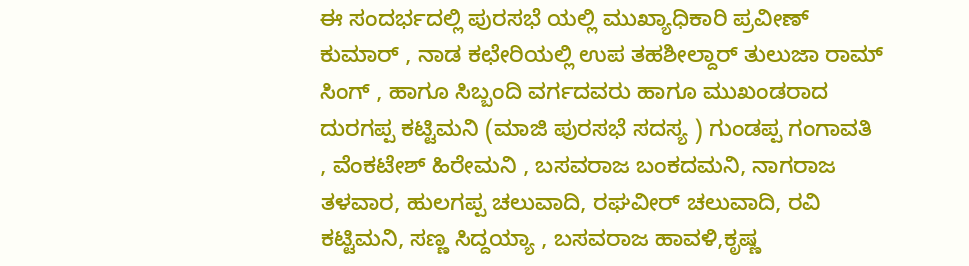ಈ ಸಂದರ್ಭದಲ್ಲಿ ಪುರಸಭೆ ಯಲ್ಲಿ ಮುಖ್ಯಾಧಿಕಾರಿ ಪ್ರವೀಣ್ ಕುಮಾರ್ , ನಾಡ ಕಛೇರಿಯಲ್ಲಿ ಉಪ ತಹಶೀಲ್ದಾರ್ ತುಲುಜಾ ರಾಮ್ ಸಿಂಗ್ , ಹಾಗೂ ಸಿಬ್ಬಂದಿ ವರ್ಗದವರು ಹಾಗೂ ಮುಖಂಡರಾದ ದುರಗಪ್ಪ ಕಟ್ಟಿಮನಿ (ಮಾಜಿ ಪುರಸಭೆ ಸದಸ್ಯ ) ಗುಂಡಪ್ಪ ಗಂಗಾವತಿ , ವೆಂಕಟೇಶ್ ಹಿರೇಮನಿ , ಬಸವರಾಜ ಬಂಕದಮನಿ, ನಾಗರಾಜ ತಳವಾರ, ಹುಲಗಪ್ಪ ಚಲುವಾದಿ, ರಘವೀರ್ ಚಲುವಾದಿ, ರವಿ ಕಟ್ಟಿಮನಿ, ಸಣ್ಣ ಸಿದ್ದಯ್ಯಾ , ಬಸವರಾಜ ಹಾವಳಿ,ಕೃಷ್ಣ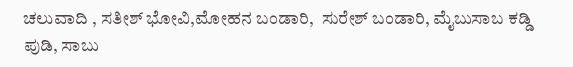ಚಲುವಾದಿ , ಸತೀಶ್ ಭೋವಿ,ಮೋಹನ ಬಂಡಾರಿ,  ಸುರೇಶ್ ಬಂಡಾರಿ, ಮೈಬುಸಾಬ ಕಡ್ಡಿ ಪುಡಿ, ಸಾಬು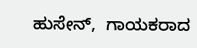ಹುಸೇನ್,  ಗಾಯಕರಾದ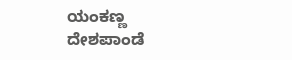ಯಂಕಣ್ಣ ದೇಶಪಾಂಡೆ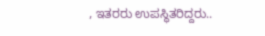, ಇತರರು ಉಪಸ್ಥಿತರಿದ್ದರು..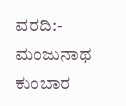ವರದಿ:- ಮಂಜುನಾಥ ಕುಂಬಾರ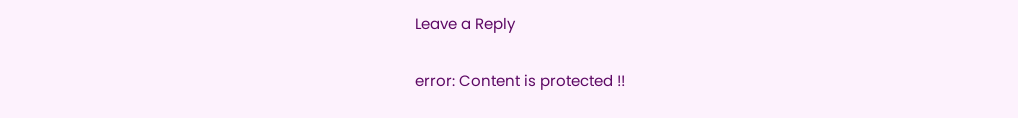Leave a Reply

error: Content is protected !!